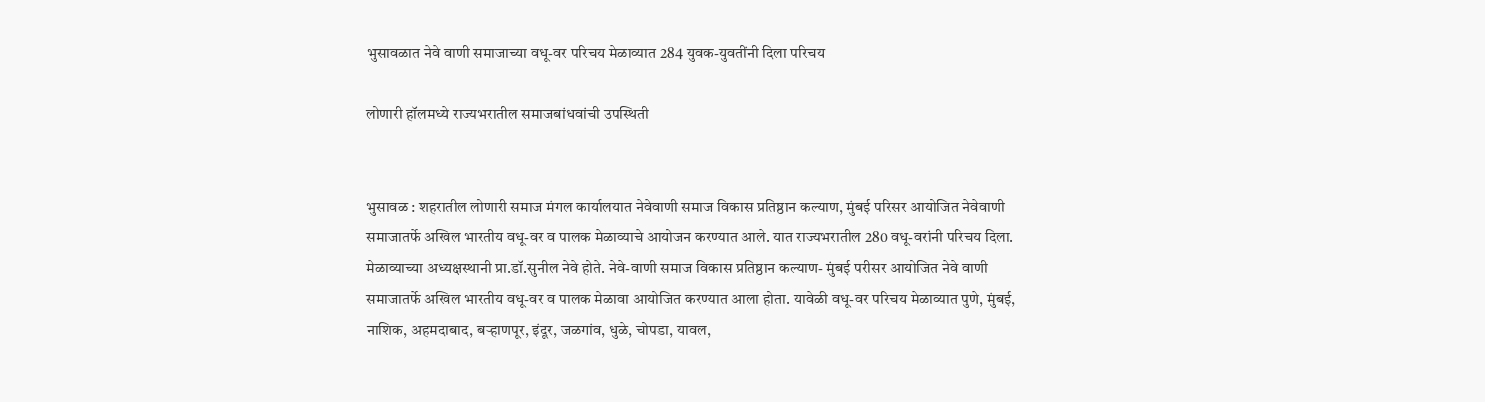भुसावळात नेवे वाणी समाजाच्या वधू-वर परिचय मेळाव्यात 284 युवक-युवतींनी दिला परिचय

लोणारी हॉलमध्ये राज्यभरातील समाजबांधवांची उपस्थिती


भुसावळ : शहरातील लोणारी समाज मंगल कार्यालयात नेवेवाणी समाज विकास प्रतिष्ठान कल्याण, मुंबई परिसर आयोजित नेवेवाणी समाजातर्फे अखिल भारतीय वधू-वर व पालक मेळाव्याचे आयोजन करण्यात आले. यात राज्यभरातील 280 वधू-वरांनी परिचय दिला. मेळाव्याच्या अध्यक्षस्थानी प्रा.डॉ.सुनील नेवे होते. नेवे-वाणी समाज विकास प्रतिष्ठान कल्याण- मुंबई परीसर आयोजित नेवे वाणी समाजातर्फे अखिल भारतीय वधू-वर व पालक मेळावा आयोजित करण्यात आला होता. यावेळी वधू-वर परिचय मेळाव्यात पुणे, मुंबई, नाशिक, अहमदाबाद, बर्‍हाणपूर, इंदूर, जळगांव, धुळे, चोपडा, यावल,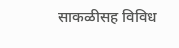साकळीसह विविध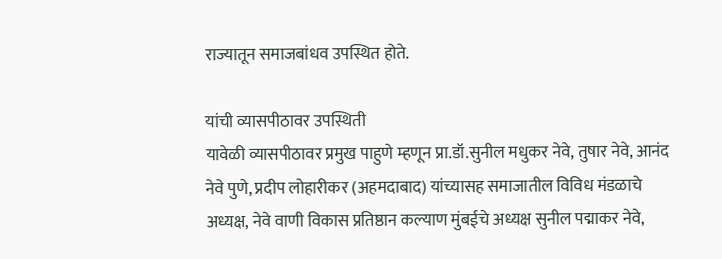राज्यातून समाजबांधव उपस्थित होते.

यांची व्यासपीठावर उपस्थिती
यावेळी व्यासपीठावर प्रमुख पाहुणे म्हणून प्रा.डॉ.सुनील मधुकर नेवे, तुषार नेवे, आनंद नेवे पुणे, प्रदीप लोहारीकर (अहमदाबाद) यांच्यासह समाजातील विविध मंडळाचे अध्यक्ष, नेवे वाणी विकास प्रतिष्ठान कल्याण मुंबईचे अध्यक्ष सुनील पद्माकर नेवे,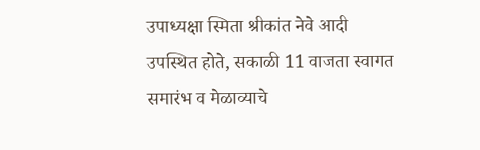उपाध्यक्षा स्मिता श्रीकांत नेवे आदी उपस्थित होते, सकाळी 11 वाजता स्वागत समारंभ व मेळाव्याचे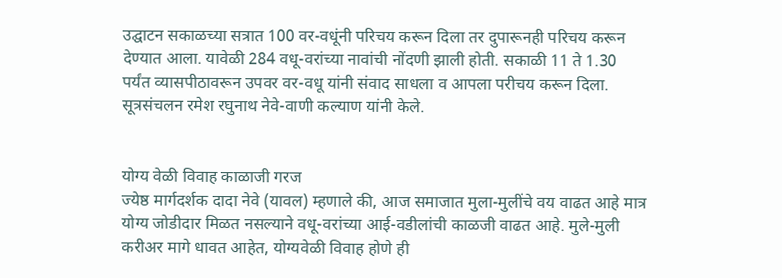उद्घाटन सकाळच्या सत्रात 100 वर-वधूंनी परिचय करून दिला तर दुपारूनही परिचय करून देण्यात आला. यावेळी 284 वधू-वरांच्या नावांची नोंदणी झाली होती. सकाळी 11 ते 1.30 पर्यंत व्यासपीठावरून उपवर वर-वधू यांनी संवाद साधला व आपला परीचय करून दिला. सूत्रसंचलन रमेश रघुनाथ नेवे-वाणी कल्याण यांनी केले.


योग्य वेळी विवाह काळाजी गरज
ज्येष्ठ मार्गदर्शक दादा नेवे (यावल) म्हणाले की, आज समाजात मुला-मुलींचे वय वाढत आहे मात्र योग्य जोडीदार मिळत नसल्याने वधू-वरांच्या आई-वडीलांची काळजी वाढत आहे. मुले-मुली करीअर मागे धावत आहेत, योग्यवेळी विवाह होणे ही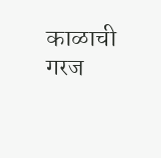काळाची गरज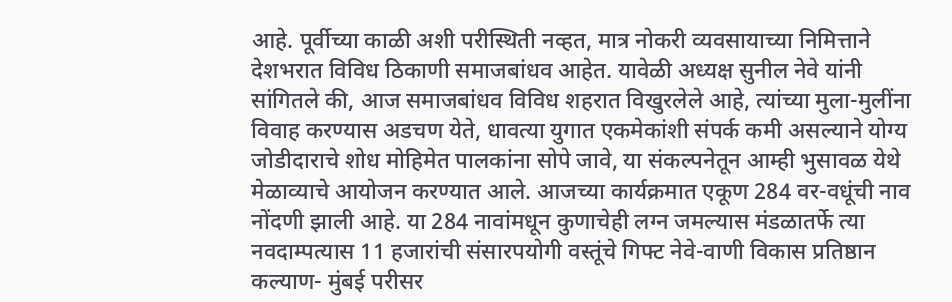आहे. पूर्वीच्या काळी अशी परीस्थिती नव्हत, मात्र नोकरी व्यवसायाच्या निमित्ताने देशभरात विविध ठिकाणी समाजबांधव आहेत. यावेळी अध्यक्ष सुनील नेवे यांनी सांगितले की, आज समाजबांधव विविध शहरात विखुरलेले आहे, त्यांच्या मुला-मुलींना विवाह करण्यास अडचण येते, धावत्या युगात एकमेकांशी संपर्क कमी असल्याने योग्य जोडीदाराचे शोध मोहिमेत पालकांना सोपे जावे, या संकल्पनेतून आम्ही भुसावळ येथे मेळाव्याचे आयोजन करण्यात आले. आजच्या कार्यक्रमात एकूण 284 वर-वधूंची नाव नोंदणी झाली आहे. या 284 नावांमधून कुणाचेही लग्न जमल्यास मंडळातर्फे त्या नवदाम्पत्यास 11 हजारांची संसारपयोगी वस्तूंचे गिफ्ट नेवे-वाणी विकास प्रतिष्ठान कल्याण- मुंबई परीसर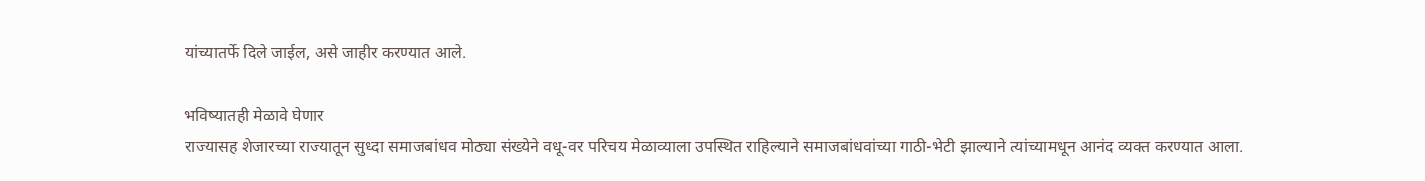यांच्यातर्फे दिले जाईल, असे जाहीर करण्यात आले.

भविष्यातही मेळावे घेणार
राज्यासह शेजारच्या राज्यातून सुध्दा समाजबांधव मोठ्या संख्येने वधू-वर परिचय मेळाव्याला उपस्थित राहिल्याने समाजबांधवांच्या गाठी-भेटी झाल्याने त्यांच्यामधून आनंद व्यक्त करण्यात आला.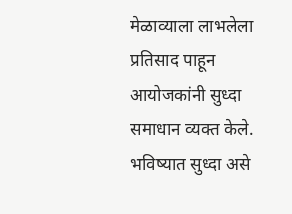मेळाव्याला लाभलेला प्रतिसाद पाहून आयोजकांनी सुध्दा समाधान व्यक्त केले. भविष्यात सुध्दा असे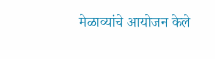मेळाव्यांचे आयोजन केले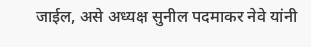जाईल, असे अध्यक्ष सुनील पदमाकर नेवे यांनी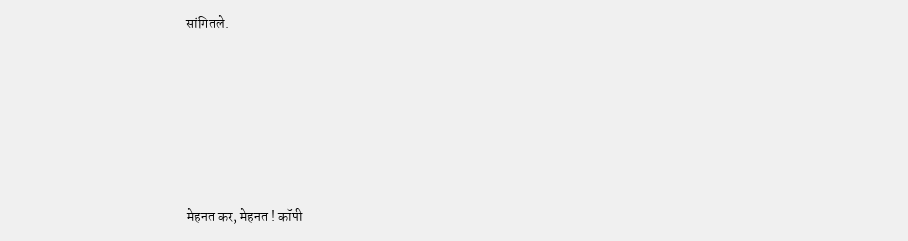सांगितले.






मेहनत कर, मेहनत ! कॉपी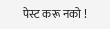पेस्ट करू नको !